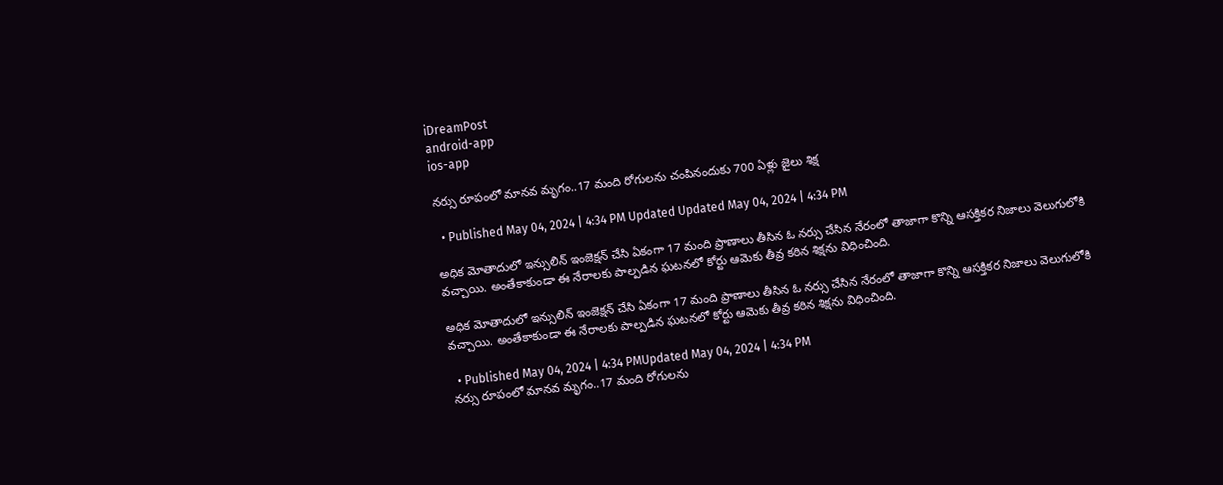iDreamPost
android-app
ios-app

నర్సు రూపంలో మానవ మృగం..17 మంది రోగులను చంపినందుకు 700 ఏళ్లు జైలు శిక్ష

  • Published May 04, 2024 | 4:34 PM Updated Updated May 04, 2024 | 4:34 PM

అధిక మోతాదులో ఇన్సులిన్ ఇంజెక్షన్ చేసి ఏకంగా 17 మంది ప్రాణాలు తీసిన ఓ నర్సు చేసిన నేరంలో తాజాగా కొన్ని ఆసక్తికర నిజాలు వెలుగులోకి వచ్చాయి. అంతేకాకుండా ఈ నేరాలకు పాల్పడిన ఘటనలో కోర్టు ఆమెకు తీవ్ర కఠిన శిక్షను విధించింది.

అధిక మోతాదులో ఇన్సులిన్ ఇంజెక్షన్ చేసి ఏకంగా 17 మంది ప్రాణాలు తీసిన ఓ నర్సు చేసిన నేరంలో తాజాగా కొన్ని ఆసక్తికర నిజాలు వెలుగులోకి వచ్చాయి. అంతేకాకుండా ఈ నేరాలకు పాల్పడిన ఘటనలో కోర్టు ఆమెకు తీవ్ర కఠిన శిక్షను విధించింది.

  • Published May 04, 2024 | 4:34 PMUpdated May 04, 2024 | 4:34 PM
నర్సు రూపంలో మానవ మృగం..17 మంది రోగులను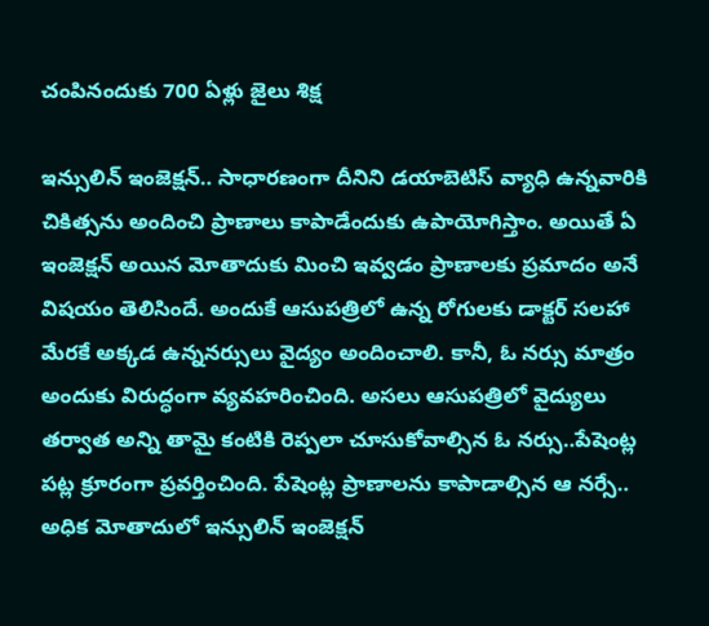చంపినందుకు 700 ఏళ్లు జైలు శిక్ష

ఇన్సులిన్ ఇంజెక్షన్.. సాధారణంగా దీనిని డయాబెటిస్ వ్యాధి ఉన్నవారికి చికిత్సను అందించి ప్రాణాలు కాపాడేందుకు ఉపాయోగిస్తాం. అయితే ఏ ఇంజెక్షన్ అయిన మోతాదుకు మించి ఇవ్వడం ప్రాణాలకు ప్రమాదం అనే విషయం తెలిసిందే. అందుకే ఆసుపత్రిలో ఉన్న రోగులకు డాక్టర్ సలహా మేరకే అక్కడ ఉన్ననర్సులు వైద్యం అందించాలి. కానీ, ఓ నర్సు మాత్రం అందుకు విరుద్ధంగా వ్యవహరించింది. అసలు ఆసుపత్రిలో వైద్యులు తర్వాత అన్ని తామై కంటికి రెప్పలా చూసుకోవాల్సిన ఓ నర్సు..పేషెంట్ల పట్ల క్రూరంగా ప్రవర్తించింది. పేషెంట్ల ప్రాణాలను కాపాడాల్సిన ఆ నర్సే.. అధిక మోతాదులో ఇన్సులిన్ ఇంజెక్షన్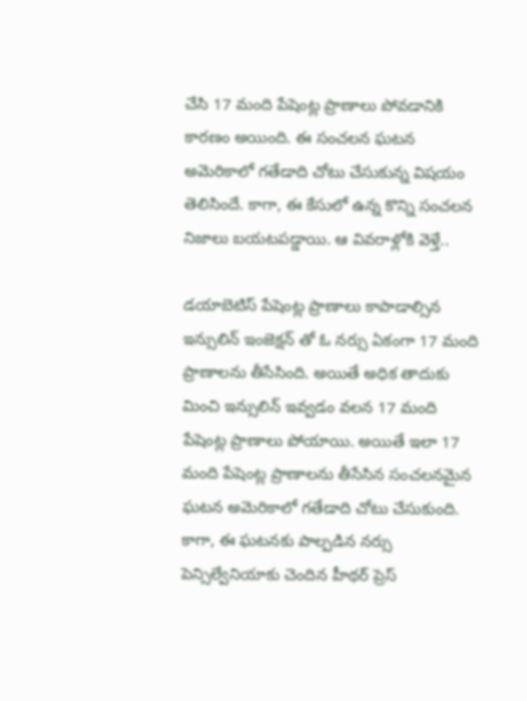చేసి 17 మంది పేషెంట్ల ప్రాణాలు పోవడానికి కారణం అయింది. ఈ సంచలన ఘటన అమెరికాలో గతేడాది చోటు చేసుకున్న విషయం తెలిసిందే. కాగా, ఈ కేసులో ఉన్న కొన్ని సంచలన నిజాలు బయటపడ్డాయి. ఆ వివరాళ్లోకి వెళ్తే..

డయాబెటిస్ పేషెంట్ల ప్రాణాలు కాపాడాల్సిన ఇన్సులిన్ ఇంజెక్షన్ తో ఓ నర్సు ఏకంగా 17 మంది ప్రాణాలను తీసేసింది. అయితే అధిక తాదుకు మించి ఇన్సులిన్ ఇవ్వడం వలన 17 మంది పేషెంట్ల ప్రాణాలు పోయాయి. అయితే ఇలా 17 మంది పేషెంట్ల ప్రాణాలను తీసేసిన సంచలనమైన ఘటన అమెరికాలో గతేడాది చోటు చేసుకుంది. కాగా, ఈ ఘటనకు పాల్పడిన నర్సు పెన్సిల్వేనియాకు చెందిన హీథర్ ప్రెస్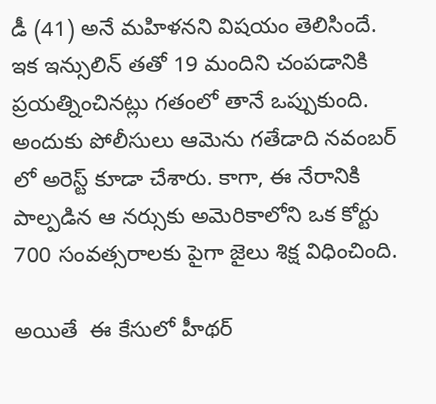డీ (41) అనే మహిళనని విషయం తెలిసిందే. ఇక ఇన్సులిన్ తతో 19 మందిని చంపడానికి ప్రయత్నించినట్లు గతంలో తానే ఒప్పుకుంది. అందుకు పోలీసులు ఆమెను గతేడాది నవంబర్ లో అరెస్ట్ కూడా చేశారు. కాగా, ఈ నేరానికి పాల్పడిన ఆ నర్సుకు అమెరికాలోని ఒక కోర్టు 700 సంవత్సరాలకు పైగా జైలు శిక్ష విధించింది.

అయితే  ఈ కేసులో హీథర్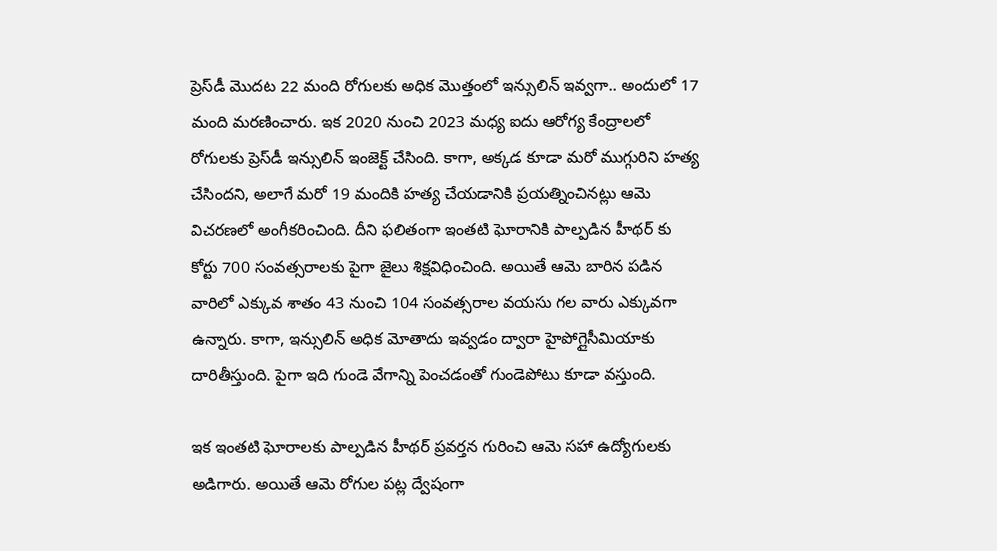ప్రెస్‌డీ మొదట 22 మంది రోగులకు అధిక మొత్తంలో ఇన్సులిన్ ఇవ్వగా.. అందులో 17 మంది మరణించారు. ఇక 2020 నుంచి 2023 మధ్య ఐదు ఆరోగ్య కేంద్రాలలో రోగులకు ప్రెస్‌డీ ఇన్సులిన్ ఇంజెక్ట్ చేసింది. కాగా, అక్కడ కూడా మరో ముగ్గురిని హత్య చేసిందని, అలాగే మరో 19 మందికి హత్య చేయడానికి ప్రయత్నించినట్లు ఆమె విచరణలో అంగీకరించింది. దీని ఫలితంగా ఇంతటి ఘోరానికి పాల్పడిన హీథర్ కు కోర్టు 700 సంవత్సరాలకు పైగా జైలు శిక్షవిధించింది. అయితే ఆమె బారిన పడిన వారిలో ఎక్కువ శాతం 43 నుంచి 104 సంవత్సరాల వయసు గల వారు ఎక్కువగా ఉన్నారు. కాగా, ఇన్సులిన్ అధిక మోతాదు ఇవ్వడం ద్వారా హైపోగ్లైసీమియాకు దారితీస్తుంది. పైగా ఇది గుండె వేగాన్ని పెంచడంతో గుండెపోటు కూడా వస్తుంది.

ఇక ఇంతటి ఘోరాలకు పాల్పడిన హీథర్ ప్రవర్తన గురించి ఆమె సహా ఉద్యోగులకు అడిగారు. అయితే ఆమె రోగుల పట్ల ద్వేషంగా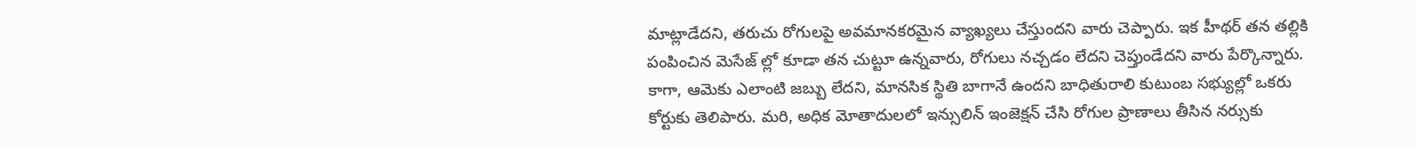మాట్లాడేదని, తరుచు రోగులపై అవమానకరమైన వ్యాఖ్యలు చేస్తుందని వారు చెప్పారు. ఇక హీథర్ తన తల్లికి పంపించిన మెసేజ్ ల్లో కూడా తన చుట్టూ ఉన్నవారు, రోగులు నచ్చడం లేదని చెప్తుండేదని వారు పేర్కొన్నారు. కాగా, ఆమెకు ఎలాంటి జబ్బు లేదని, మానసిక స్థితి బాగానే ఉందని బాధితురాలి కుటుంబ సభ్యుల్లో ఒకరు కోర్టుకు తెలిపారు. మరి, అధిక మోతాదులలో ఇన్సులిన్ ఇంజెక్షన్ చేసి రోగుల ప్రాణాలు తీసిన నర్సుకు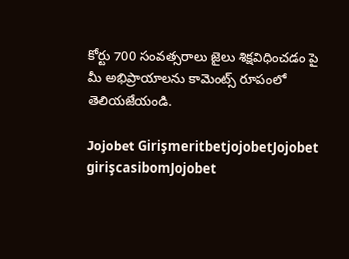కోర్టు 700 సంవత్సరాలు జైలు శిక్షవిధించడం పై మీ అభిప్రాయాలను కామెంట్స్ రూపంలో తెలియజేయండి.

Jojobet GirişmeritbetjojobetJojobet girişcasibomJojobet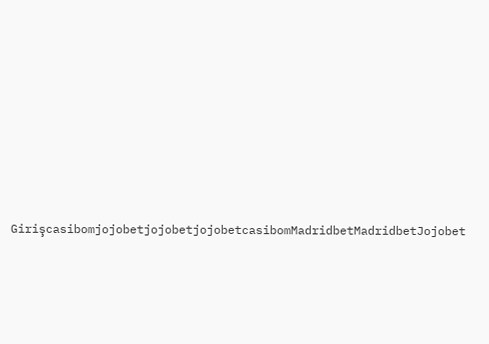GirişcasibomjojobetjojobetjojobetcasibomMadridbetMadridbetJojobet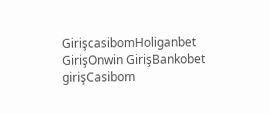GirişcasibomHoliganbet GirişOnwin GirişBankobet girişCasibom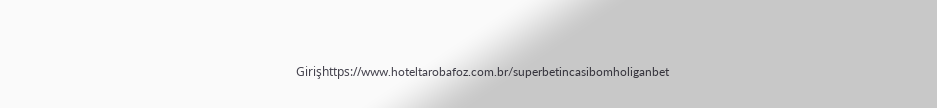Girişhttps://www.hoteltarobafoz.com.br/superbetincasibomholiganbet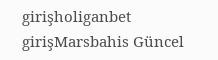girişholiganbet girişMarsbahis Güncel